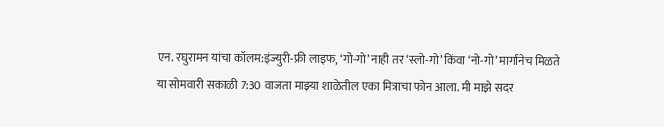एन. रघुरामन यांचा कॉलम:इंज्युरी-फ्री लाइफ, ‘गो-गो’ नाही तर ‘स्लो-गो’ किंवा ‘नो-गो’ मार्गानेच मिळते
या सोमवारी सकाळी 7:30 वाजता माझ्या शाळेतील एका मित्राचा फोन आला. मी माझे सदर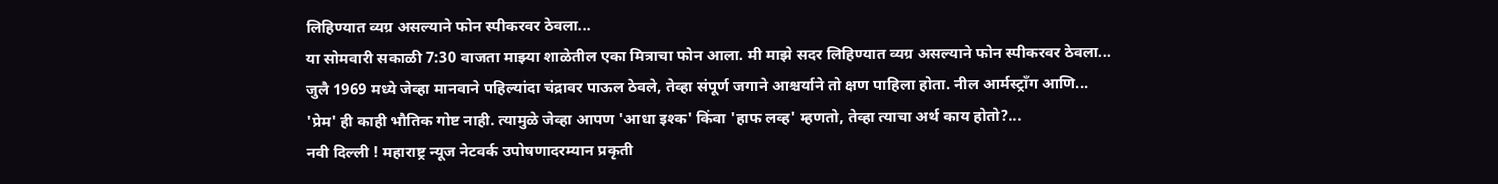लिहिण्यात व्यग्र असल्याने फोन स्पीकरवर ठेवला...
या सोमवारी सकाळी 7:30 वाजता माझ्या शाळेतील एका मित्राचा फोन आला. मी माझे सदर लिहिण्यात व्यग्र असल्याने फोन स्पीकरवर ठेवला...
जुलै 1969 मध्ये जेव्हा मानवाने पहिल्यांदा चंद्रावर पाऊल ठेवले, तेव्हा संपूर्ण जगाने आश्चर्याने तो क्षण पाहिला होता. नील आर्मस्ट्राँग आणि...
'प्रेम' ही काही भौतिक गोष्ट नाही. त्यामुळे जेव्हा आपण 'आधा इश्क' किंवा 'हाफ लव्ह' म्हणतो, तेव्हा त्याचा अर्थ काय होतो?...
नवी दिल्ली ! महाराष्ट्र न्यूज नेटवर्क उपोषणादरम्यान प्रकृती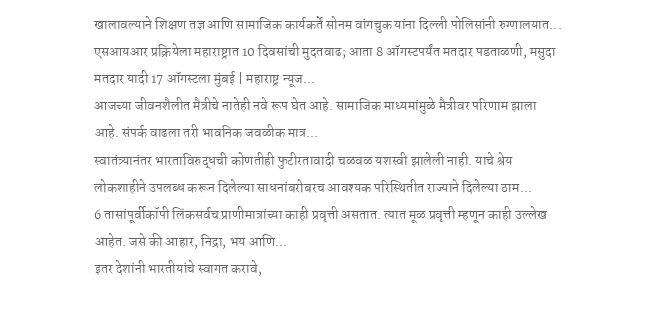खालावल्याने शिक्षण तज्ञ आणि सामाजिक कार्यकर्ते सोनम वांगचुक यांना दिल्ली पोलिसांनी रुग्णालयात...
एसआयआर प्रक्रियेला महाराष्ट्रात 10 दिवसांची मुदतवाढ; आता 8 ऑगस्टपर्यंत मतदार पडताळणी, मसुदा मतदार यादी 17 ऑगस्टला मुंबई | महाराष्ट्र न्यूज...
आजच्या जीवनशैलीत मैत्रीचे नातेही नवे रूप घेत आहे. सामाजिक माध्यमांमुळे मैत्रीवर परिणाम झाला आहे. संपर्क वाढला तरी भावनिक जवळीक मात्र...
स्वातंत्र्यानंतर भारताविरुद्धची कोणतीही फुटीरतावादी चळवळ यशस्वी झालेली नाही. याचे श्रेय लोकशाहीने उपलब्ध करून दिलेल्या साधनांबरोबरच आवश्यक परिस्थितीत राज्याने दिलेल्या ठाम...
6 तासांपूर्वीकॉपी लिंकसर्वच प्राणीमात्रांच्या काही प्रवृत्ती असतात. त्यात मूळ प्रवृत्ती म्हणून काही उल्लेख आहेत. जसे की आहार, निद्रा, भय आणि...
इतर देशांनी भारतीयांचे स्वागत करावे,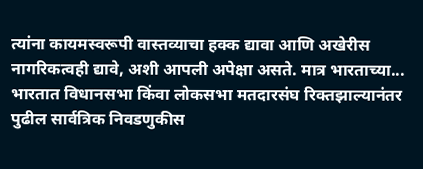त्यांना कायमस्वरूपी वास्तव्याचा हक्क द्यावा आणि अखेरीस नागरिकत्वही द्यावे, अशी आपली अपेक्षा असते. मात्र भारताच्या...
भारतात विधानसभा किंवा लोकसभा मतदारसंघ रिक्तझाल्यानंतर पुढील सार्वत्रिक निवडणुकीस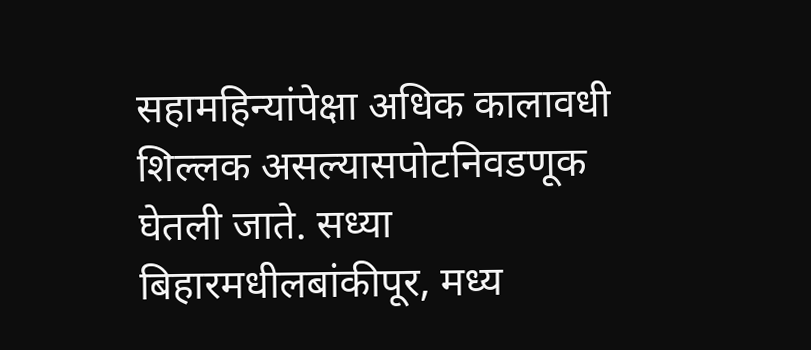सहामहिन्यांपेक्षा अधिक कालावधी शिल्लक असल्यासपोटनिवडणूक घेतली जाते. सध्या बिहारमधीलबांकीपूर, मध्य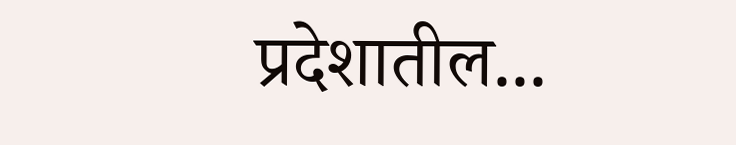प्रदेशातील...